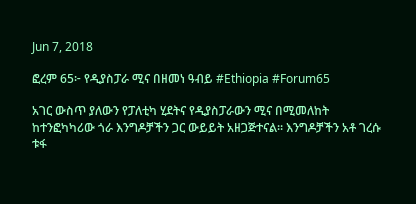Jun 7, 2018

ፎረም 65፦ የዲያስፓራ ሚና በዘመነ ዓብይ #Ethiopia #Forum65

አገር ውስጥ ያለውን የፓለቲካ ሂደትና የዲያስፓራውን ሚና በሚመለከት ከተንፎካካሪው ጎራ እንግዶቻችን ጋር ውይይት አዘጋጅተናል። እንግዶቻችን አቶ ገረሱ ቱፋ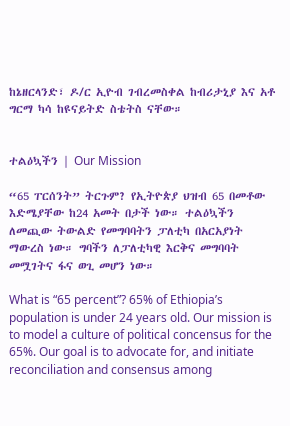ከኔዘርላንድ፣ ዶ/ር ኢዮብ ገብረመስቀል ከብሪታኒያ እና አቶ ግርማ ካሳ ከዩናይትድ ስቴትስ ናቸው።


ተልዕኳችን | Our Mission

“65 ፐርሰንት” ትርጉም? የኢትዮጵያ ህዝብ 65 በመቶው እድሜያቸው ከ24 አመት በታች ነው። ተልዕኳችን ለመጪው ትውልድ የመግባባትን ፓለቲካ በአርአያነት ማውረስ ነው። ግባችን ለፓለቲካዊ እርቅና መግባባት መሟገትና ፋና ወጊ መሆን ነው።

What is “65 percent”? 65% of Ethiopia’s population is under 24 years old. Our mission is to model a culture of political concensus for the 65%. Our goal is to advocate for, and initiate reconciliation and consensus among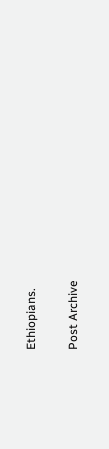Ethiopians.

Post Archive